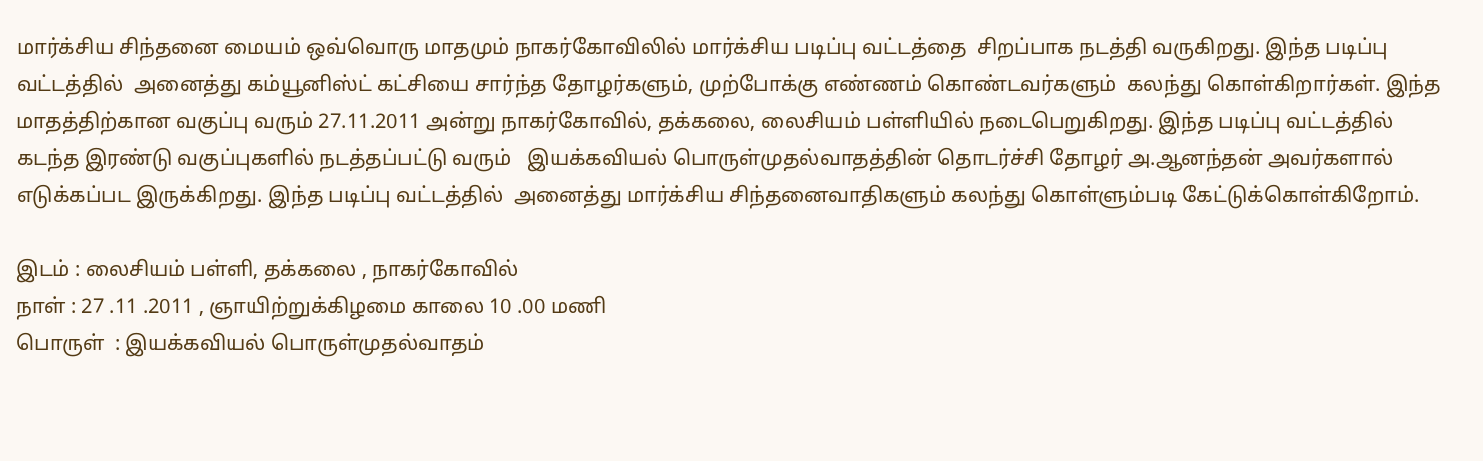மார்க்சிய சிந்தனை மையம் ஒவ்வொரு மாதமும் நாகர்கோவிலில் மார்க்சிய படிப்பு வட்டத்தை  சிறப்பாக நடத்தி வருகிறது. இந்த படிப்பு வட்டத்தில்  அனைத்து கம்யூனிஸ்ட் கட்சியை சார்ந்த தோழர்களும், முற்போக்கு எண்ணம் கொண்டவர்களும்  கலந்து கொள்கிறார்கள். இந்த மாதத்திற்கான வகுப்பு வரும் 27.11.2011 அன்று நாகர்கோவில், தக்கலை, லைசியம் பள்ளியில் நடைபெறுகிறது. இந்த படிப்பு வட்டத்தில் கடந்த இரண்டு வகுப்புகளில் நடத்தப்பட்டு வரும்   இயக்கவியல் பொருள்முதல்வாதத்தின் தொடர்ச்சி தோழர் அ.ஆனந்தன் அவர்களால் எடுக்கப்பட இருக்கிறது. இந்த படிப்பு வட்டத்தில்  அனைத்து மார்க்சிய சிந்தனைவாதிகளும் கலந்து கொள்ளும்படி கேட்டுக்கொள்கிறோம்.

இடம் : லைசியம் பள்ளி, தக்கலை , நாகர்கோவில்
நாள் : 27 .11 .2011 , ஞாயிற்றுக்கிழமை காலை 10 .00 மணி
பொருள்  : இயக்கவியல் பொருள்முதல்வாதம்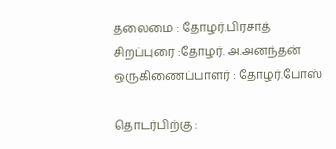தலைமை : தோழர்.பிரசாத்
சிறப்புரை :தோழர். அ.அனந்தன்
ஒருகிணைப்பாளர் : தோழர்.போஸ்

தொடர்பிற்கு :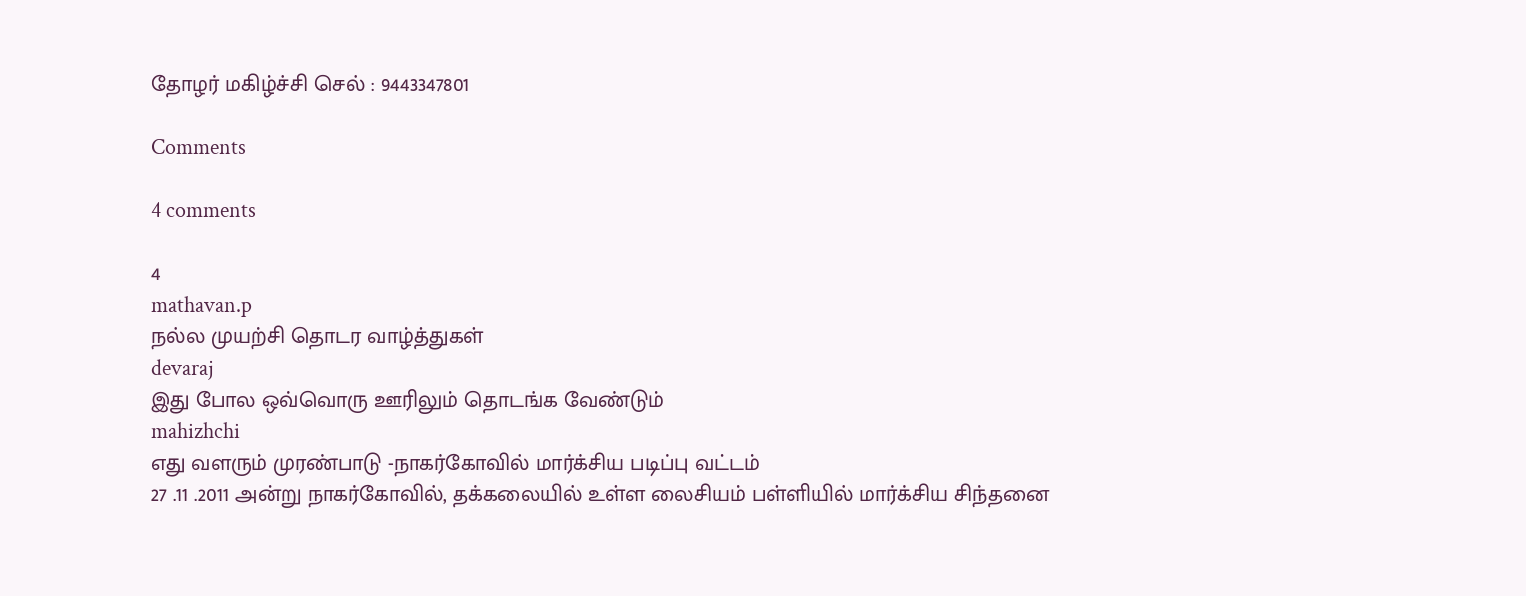தோழர் மகிழ்ச்சி செல் : 9443347801

Comments

4 comments

4
mathavan.p
நல்ல முயற்சி தொடர வாழ்த்துகள்
devaraj
இது போல ஒவ்வொரு ஊரிலும் தொடங்க வேண்டும்
mahizhchi
எது வளரும் முரண்பாடு -நாகர்கோவில் மார்க்சிய படிப்பு வட்டம்
27 .11 .2011 அன்று நாகர்கோவில், தக்கலையில் உள்ள லைசியம் பள்ளியில் மார்க்சிய சிந்தனை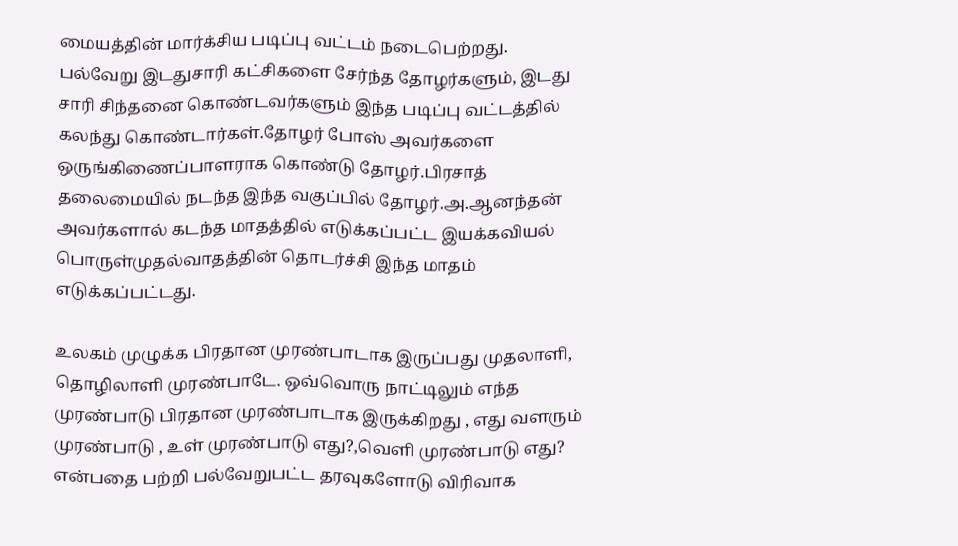மையத்தின் மார்க்சிய படிப்பு வட்டம் நடைபெற்றது. பல்வேறு இடதுசாரி கட்சிகளை சேர்ந்த தோழர்களும், இடது சாரி சிந்தனை கொண்டவர்களும் இந்த படிப்பு வட்டத்தில் கலந்து கொண்டார்கள்.தோழர் போஸ் அவர்களை ஒருங்கிணைப்பாளராக கொண்டு தோழர்.பிரசாத் தலைமையில் நடந்த இந்த வகுப்பில் தோழர்.அ.ஆனந்தன் அவர்களால் கடந்த மாதத்தில் எடுக்கப்பட்ட இயக்கவியல் பொருள்முதல்வாதத்தின் தொடர்ச்சி இந்த மாதம் எடுக்கப்பட்டது.

உலகம் முழுக்க பிரதான முரண்பாடாக இருப்பது முதலாளி, தொழிலாளி முரண்பாடே. ஒவ்வொரு நாட்டிலும் எந்த முரண்பாடு பிரதான முரண்பாடாக இருக்கிறது , எது வளரும் முரண்பாடு , உள் முரண்பாடு எது?,வெளி முரண்பாடு எது? என்பதை பற்றி பல்வேறுபட்ட தரவுகளோடு விரிவாக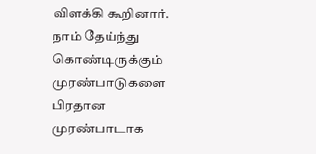விளக்கி கூறினார். நாம் தேய்ந்து கொண்டிருக்கும் முரண்பாடுகளை பிரதான முரண்பாடாக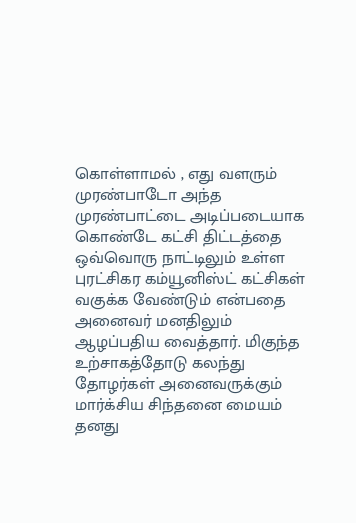கொள்ளாமல் , எது வளரும் முரண்பாடோ அந்த முரண்பாட்டை அடிப்படையாக கொண்டே கட்சி திட்டத்தை ஒவ்வொரு நாட்டிலும் உள்ள புரட்சிகர கம்யூனிஸ்ட் கட்சிகள் வகுக்க வேண்டும் என்பதை அனைவர் மனதிலும் ஆழப்பதிய வைத்தார். மிகுந்த உற்சாகத்தோடு கலந்து தோழர்கள் அனைவருக்கும் மார்க்சிய சிந்தனை மையம் தனது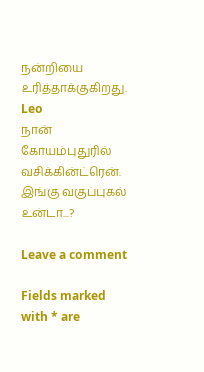நன்றியை உரித்தாக்குகிறது.
Leo
நான் கோயம்புதுரில் வசிக்கின்ட்ரென். இங்கு வகுப்புகல் உன்டா...?

Leave a comment

Fields marked with * are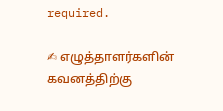required.

✍ எழுத்தாளர்களின் கவனத்திற்கு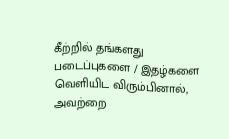கீற்றில் தங்களது படைப்புகளை / இதழ்களை வெளியிட விரும்பினால், அவற்றை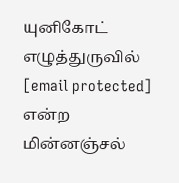யுனிகோட் எழுத்துருவில் [email protected] என்ற மின்னஞ்சல்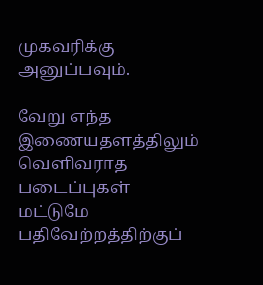முகவரிக்கு அனுப்பவும்.

வேறு எந்த இணையதளத்திலும் வெளிவராத படைப்புகள் மட்டுமே பதிவேற்றத்திற்குப்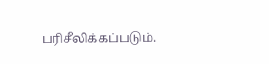பரிசீலிக்கப்படும்.